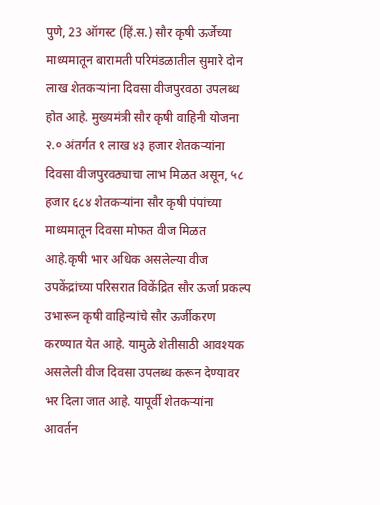पुणे, 23 ऑगस्ट (हिं.स.) सौर कृषी ऊर्जेच्या माध्यमातून बारामती परिमंडळातील सुमारे दोन लाख शेतकऱ्यांना दिवसा वीजपुरवठा उपलब्ध होत आहे. मुख्यमंत्री सौर कृषी वाहिनी योजना २.० अंतर्गत १ लाख ४३ हजार शेतकऱ्यांना दिवसा वीजपुरवठ्याचा लाभ मिळत असून, ५८ हजार ६८४ शेतकऱ्यांना सौर कृषी पंपांच्या माध्यमातून दिवसा मोफत वीज मिळत आहे.कृषी भार अधिक असलेल्या वीज उपकेंद्रांच्या परिसरात विकेंद्रित सौर ऊर्जा प्रकल्प उभारून कृषी वाहिन्यांचे सौर ऊर्जीकरण करण्यात येत आहे. यामुळे शेतीसाठी आवश्यक असलेली वीज दिवसा उपलब्ध करून देण्यावर भर दिला जात आहे. यापूर्वी शेतकऱ्यांना आवर्तन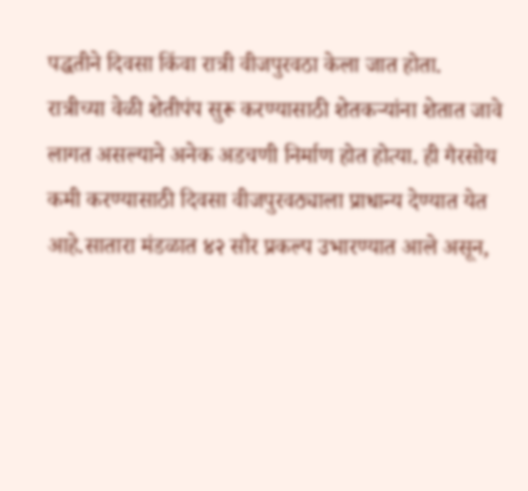पद्धतीने दिवसा किंवा रात्री वीजपुरवठा केला जात होता.
रात्रीच्या वेळी शेतीपंप सुरू करण्यासाठी शेतकऱ्यांना शेतात जावे लागत असल्याने अनेक अडचणी निर्माण होत होत्या. ही गैरसोय कमी करण्यासाठी दिवसा वीजपुरवठ्याला प्राधान्य देण्यात येत आहे.सातारा मंडळात ४२ सौर प्रकल्प उभारण्यात आले असून,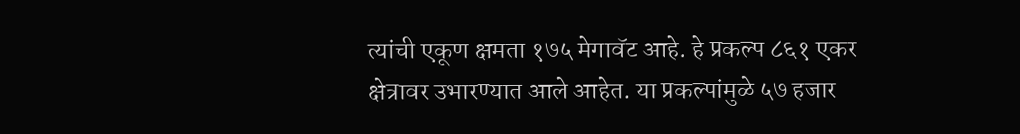त्यांची एकूण क्षमता १७५ मेगावॅट आहे. हे प्रकल्प ८६१ एकर क्षेत्रावर उभारण्यात आले आहेत. या प्रकल्पांमुळे ५७ हजार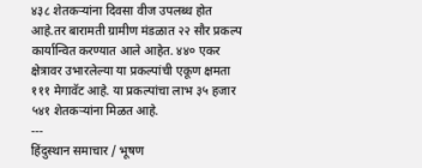४३८ शेतकऱ्यांना दिवसा वीज उपलब्ध होत आहे.तर बारामती ग्रामीण मंडळात २२ सौर प्रकल्प कार्यान्वित करण्यात आले आहेत. ४४० एकर क्षेत्रावर उभारलेल्या या प्रकल्पांची एकूण क्षमता १११ मेगावॅट आहे. या प्रकल्पांचा लाभ ३५ हजार ५४१ शेतकऱ्यांना मिळत आहे.
---
हिंदुस्थान समाचार / भूषण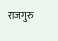राजगुरु